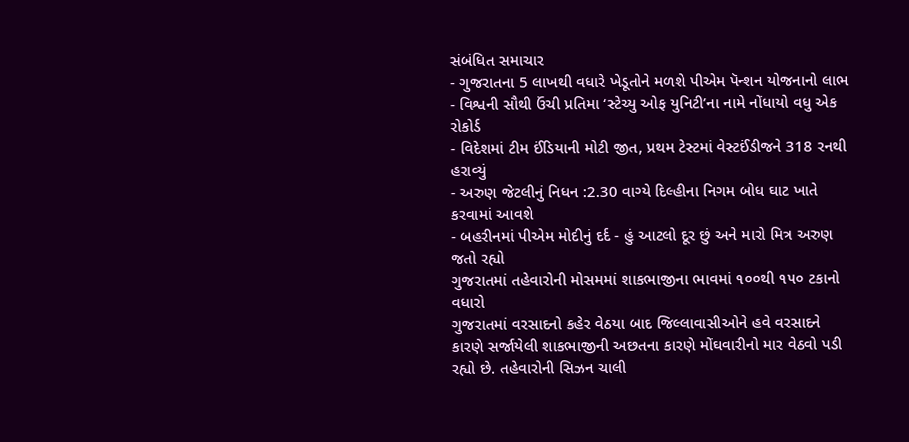સંબંધિત સમાચાર
- ગુજરાતના 5 લાખથી વધારે ખેડૂતોને મળશે પીએમ પૅન્શન યોજનાનો લાભ
- વિશ્વની સૌથી ઉંચી પ્રતિમા ‘સ્ટેચ્યુ ઓફ યુનિટી’ના નામે નોંધાયો વધુ એક રોકોર્ડ
- વિદેશમાં ટીમ ઈંડિયાની મોટી જીત, પ્રથમ ટેસ્ટમાં વેસ્ટઈંડીજને 318 રનથી હરાવ્યું
- અરુણ જેટલીનું નિધન :2.30 વાગ્યે દિલ્હીના નિગમ બોધ ઘાટ ખાતે કરવામાં આવશે
- બહરીનમાં પીએમ મોદીનું દર્દ - હું આટલો દૂર છું અને મારો મિત્ર અરુણ જતો રહ્યો
ગુજરાતમાં તહેવારોની મોસમમાં શાકભાજીના ભાવમાં ૧૦૦થી ૧૫૦ ટકાનો વધારો
ગુજરાતમાં વરસાદનો કહેર વેઠયા બાદ જિલ્લાવાસીઓને હવે વરસાદને કારણે સર્જાયેલી શાકભાજીની અછતના કારણે મોંઘવારીનો માર વેઠવો પડી રહ્યો છે. તહેવારોની સિઝન ચાલી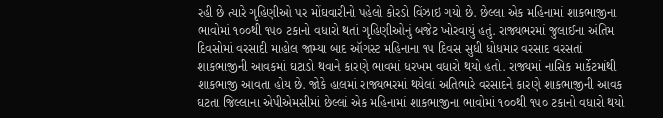રહી છે ત્યારે ગૃહિણીઓ પર મોંઘવારીનો પહેલો કોરડો વિંઝાઇ ગયો છે. છેલ્લા એક મહિનામાં શાકભાજીના ભાવોમાં ૧૦૦થી ૧૫૦ ટકાનો વધારો થતાં ગૃહિણીઓનું બજેટ ખોરવાયું હતું. રાજ્યભરમાં જુલાઈના અંતિમ દિવસોમાં વરસાદી માહોલ જામ્યા બાદ ઑગસ્ટ મહિનાના ૧૫ દિવસ સુધી ધોધમાર વરસાદ વરસતાં શાકભાજીની આવકમાં ઘટાડો થવાને કારણે ભાવમાં ધરખમ વધારો થયો હતો. રાજ્યમાં નાસિક માર્કેટમાંથી શાકભાજી આવતા હોય છે. જોકે હાલમાં રાજ્યભરમાં થયેલાં અતિભારે વરસાદને કારણે શાકભાજીની આવક ઘટતા જિલ્લાના એપીએમસીમાં છેલ્લાં એક મહિનામાં શાકભાજીના ભાવોમાં ૧૦૦થી ૧૫૦ ટકાનો વધારો થયો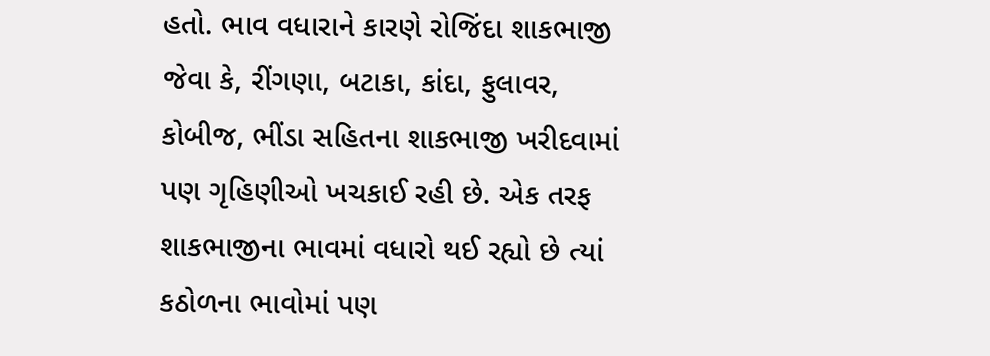હતો. ભાવ વધારાને કારણે રોજિંદા શાકભાજી જેવા કે, રીંગણા, બટાકા, કાંદા, ફુલાવર, કોબીજ, ભીંડા સહિતના શાકભાજી ખરીદવામાં પણ ગૃહિણીઓ ખચકાઈ રહી છે. એક તરફ શાકભાજીના ભાવમાં વધારો થઈ રહ્યો છે ત્યાં કઠોળના ભાવોમાં પણ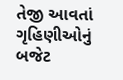તેજી આવતાં ગૃહિણીઓનું બજેટ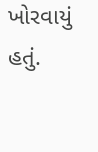ખોરવાયું હતું.